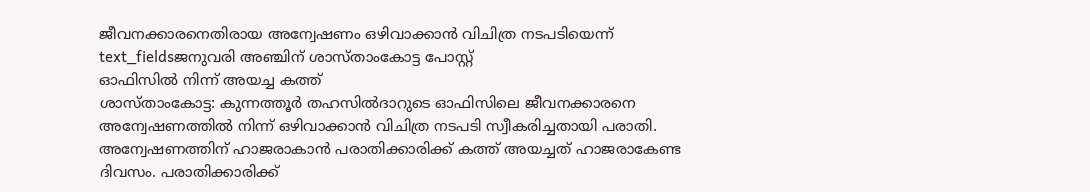ജീവനക്കാരനെതിരായ അന്വേഷണം ഒഴിവാക്കാൻ വിചിത്ര നടപടിയെന്ന്
text_fieldsജനുവരി അഞ്ചിന് ശാസ്താംകോട്ട പോസ്റ്റ്
ഓഫിസിൽ നിന്ന് അയച്ച കത്ത്
ശാസ്താംകോട്ട: കുന്നത്തൂർ തഹസിൽദാറുടെ ഓഫിസിലെ ജീവനക്കാരനെ അന്വേഷണത്തിൽ നിന്ന് ഒഴിവാക്കാൻ വിചിത്ര നടപടി സ്വീകരിച്ചതായി പരാതി. അന്വേഷണത്തിന് ഹാജരാകാൻ പരാതിക്കാരിക്ക് കത്ത് അയച്ചത് ഹാജരാകേണ്ട ദിവസം. പരാതിക്കാരിക്ക്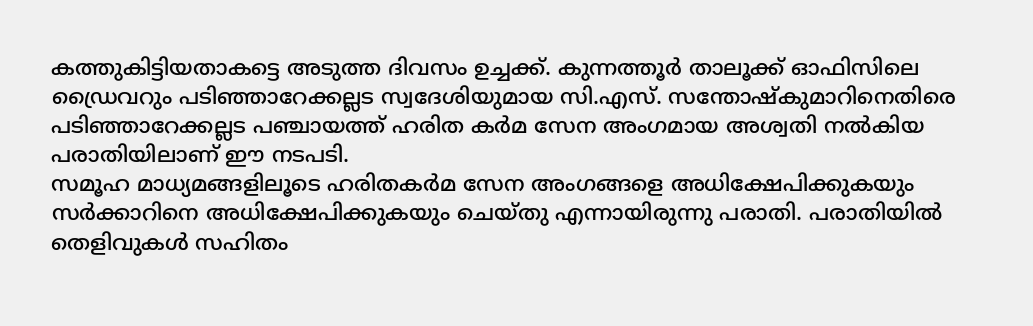കത്തുകിട്ടിയതാകട്ടെ അടുത്ത ദിവസം ഉച്ചക്ക്. കുന്നത്തൂർ താലൂക്ക് ഓഫിസിലെ ഡ്രൈവറും പടിഞ്ഞാറേക്കല്ലട സ്വദേശിയുമായ സി.എസ്. സന്തോഷ്കുമാറിനെതിരെ പടിഞ്ഞാറേക്കല്ലട പഞ്ചായത്ത് ഹരിത കർമ സേന അംഗമായ അശ്വതി നൽകിയ പരാതിയിലാണ് ഈ നടപടി.
സമൂഹ മാധ്യമങ്ങളിലൂടെ ഹരിതകർമ സേന അംഗങ്ങളെ അധിക്ഷേപിക്കുകയും സർക്കാറിനെ അധിക്ഷേപിക്കുകയും ചെയ്തു എന്നായിരുന്നു പരാതി. പരാതിയിൽ തെളിവുകൾ സഹിതം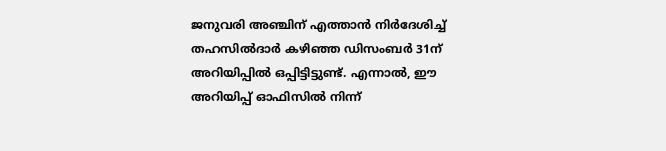ജനുവരി അഞ്ചിന് എത്താൻ നിർദേശിച്ച് തഹസിൽദാർ കഴിഞ്ഞ ഡിസംബർ 31ന് അറിയിപ്പിൽ ഒപ്പിട്ടിട്ടുണ്ട്. എന്നാൽ, ഈ അറിയിപ്പ് ഓഫിസിൽ നിന്ന്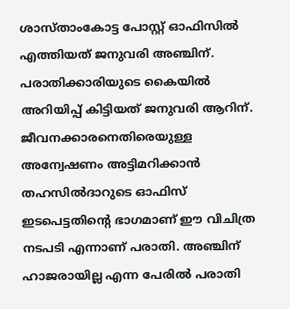ശാസ്താംകോട്ട പോസ്റ്റ് ഓഫിസിൽ എത്തിയത് ജനുവരി അഞ്ചിന്. പരാതിക്കാരിയുടെ കൈയിൽ അറിയിപ്പ് കിട്ടിയത് ജനുവരി ആറിന്.
ജീവനക്കാരനെതിരെയുള്ള അന്വേഷണം അട്ടിമറിക്കാൻ തഹസിൽദാറുടെ ഓഫിസ് ഇടപെട്ടതിന്റെ ഭാഗമാണ് ഈ വിചിത്ര നടപടി എന്നാണ് പരാതി. അഞ്ചിന് ഹാജരായില്ല എന്ന പേരിൽ പരാതി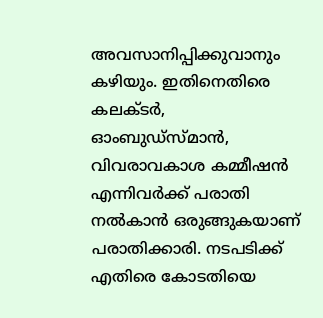അവസാനിപ്പിക്കുവാനും കഴിയും. ഇതിനെതിരെ കലക്ടർ, ഓംബുഡ്സ്മാൻ, വിവരാവകാശ കമ്മീഷൻ എന്നിവർക്ക് പരാതി നൽകാൻ ഒരുങ്ങുകയാണ് പരാതിക്കാരി. നടപടിക്ക് എതിരെ കോടതിയെ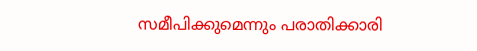സമീപിക്കുമെന്നും പരാതിക്കാരി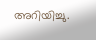അറിയിച്ചു.